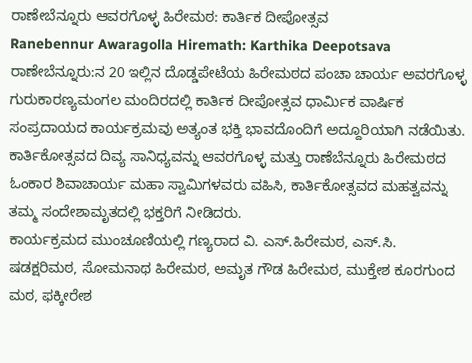ರಾಣೇಬೆನ್ನೂರು ಆವರಗೊಳ್ಳ ಹಿರೇಮಠ: ಕಾರ್ತಿಕ ದೀಪೋತ್ಸವ
Ranebennur Awaragolla Hiremath: Karthika Deepotsava
ರಾಣೇಬೆನ್ನೂರು:ನ 20 ಇಲ್ಲಿನ ದೊಡ್ಡಪೇಟೆಯ ಹಿರೇಮಠದ ಪಂಚಾ ಚಾರ್ಯ ಅವರಗೊಳ್ಳ ಗುರುಕಾರಣ್ಯಮಂಗಲ ಮಂದಿರದಲ್ಲಿ ಕಾರ್ತಿಕ ದೀಪೋತ್ಸವ ಧಾರ್ಮಿಕ ವಾರ್ಷಿಕ ಸಂಪ್ರದಾಯದ ಕಾರ್ಯಕ್ರಮವು ಅತ್ಯಂತ ಭಕ್ತಿ ಭಾವದೊಂದಿಗೆ ಅದ್ದೂರಿಯಾಗಿ ನಡೆಯಿತು. ಕಾರ್ತಿಕೋತ್ಸವದ ದಿವ್ಯ ಸಾನಿಧ್ಯವನ್ನು ಆವರಗೊಳ್ಳ ಮತ್ತು ರಾಣೆಬೆನ್ನೂರು ಹಿರೇಮಠದ ಓಂಕಾರ ಶಿವಾಚಾರ್ಯ ಮಹಾ ಸ್ವಾಮಿಗಳವರು ವಹಿಸಿ, ಕಾರ್ತಿಕೋತ್ಸವದ ಮಹತ್ವವನ್ನು ತಮ್ಮ ಸಂದೇಶಾಮೃತದಲ್ಲಿ ಭಕ್ತರಿಗೆ ನೀಡಿದರು.
ಕಾರ್ಯಕ್ರಮದ ಮುಂಚೂಣಿಯಲ್ಲಿ ಗಣ್ಯರಾದ ವಿ. ಎಸ್.ಹಿರೇಮಠ, ಎಸ್.ಸಿ. ಷಡಕ್ಷರಿಮಠ, ಸೋಮನಾಥ ಹಿರೇಮಠ, ಅಮೃತ ಗೌಡ ಹಿರೇಮಠ, ಮುಕ್ತೇಶ ಕೂರಗುಂದ ಮಠ, ಫಕ್ಕೀರೇಶ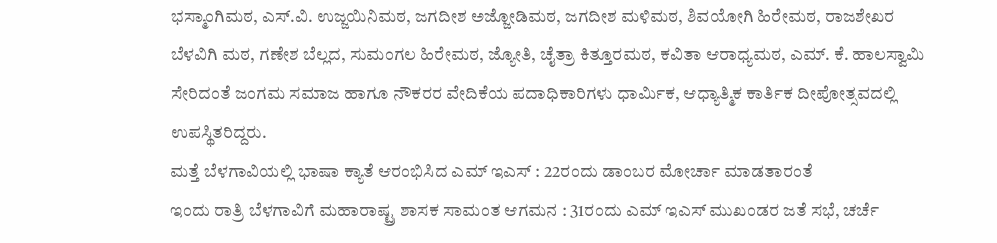ಭಸ್ಮಾಂಗಿಮಠ, ಎಸ್.ವಿ. ಉಜ್ಜಯಿನಿಮಠ, ಜಗದೀಶ ಅಜ್ಜೋಡಿಮಠ, ಜಗದೀಶ ಮಳಿಮಠ, ಶಿವಯೋಗಿ ಹಿರೇಮಠ, ರಾಜಶೇಖರ ಬೆಳವಿಗಿ ಮಠ, ಗಣೇಶ ಬೆಲ್ಲದ, ಸುಮಂಗಲ ಹಿರೇಮಠ, ಜ್ಯೋತಿ, ಚೈತ್ರಾ ಕಿತ್ತೂರಮಠ, ಕವಿತಾ ಆರಾಧ್ಯಮಠ, ಎಮ್. ಕೆ. ಹಾಲಸ್ವಾಮಿ ಸೇರಿದಂತೆ ಜಂಗಮ ಸಮಾಜ ಹಾಗೂ ನೌಕರರ ವೇದಿಕೆಯ ಪದಾಧಿಕಾರಿಗಳು ಧಾರ್ಮಿಕ, ಆಧ್ಯಾತ್ಮಿಕ ಕಾರ್ತಿಕ ದೀಪೋತ್ಸವದಲ್ಲಿ ಉಪಸ್ಥಿತರಿದ್ದರು.
ಮತ್ತೆ ಬೆಳಗಾವಿಯಲ್ಲಿ ಭಾಷಾ ಕ್ಯಾತೆ ಆರಂಭಿಸಿದ ಎಮ್ ಇಎಸ್ : 22ರಂದು ಡಾಂಬರ ಮೋರ್ಚಾ ಮಾಡತಾರಂತೆ
ಇಂದು ರಾತ್ರಿ ಬೆಳಗಾವಿಗೆ ಮಹಾರಾಷ್ಟ್ರ ಶಾಸಕ ಸಾಮಂತ ಆಗಮನ : 31ರಂದು ಎಮ್ ಇಎಸ್ ಮುಖಂಡರ ಜತೆ ಸಭೆ, ಚರ್ಚೆ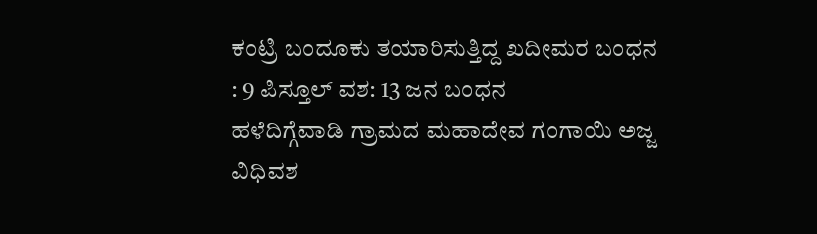ಕಂಟ್ರಿ ಬಂದೂಕು ತಯಾರಿಸುತ್ತಿದ್ದ ಖದೀಮರ ಬಂಧನ : 9 ಪಿಸ್ತೂಲ್ ವಶ: 13 ಜನ ಬಂಧನ
ಹಳೆದಿಗ್ಗೆವಾಡಿ ಗ್ರಾಮದ ಮಹಾದೇವ ಗಂಗಾಯಿ ಅಜ್ಜ ವಿಧಿವಶ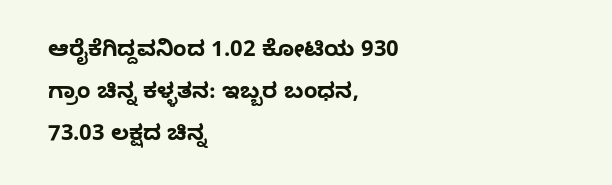ಆರೈಕೆಗಿದ್ದವನಿಂದ 1.02 ಕೋಟಿಯ 930 ಗ್ರಾಂ ಚಿನ್ನ ಕಳ್ಳತನ: ಇಬ್ಬರ ಬಂಧನ, 73.03 ಲಕ್ಷದ ಚಿನ್ನ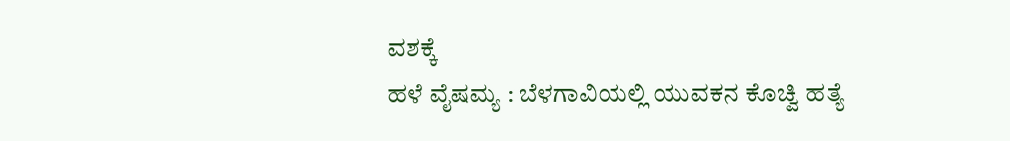ವಶಕ್ಕೆ
ಹಳೆ ವೈಷಮ್ಯ : ಬೆಳಗಾವಿಯಲ್ಲಿ ಯುವಕನ ಕೊಚ್ವಿ ಹತ್ಯೆ